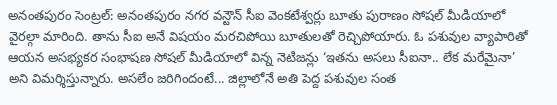అనంతపురం సెంట్రల్: అనంతపురం నగర వన్టౌన్ సీఐ వెంకటేశ్వర్లు బూతు పురాణం సోషల్ మీడియాలో వైరల్గా మారింది. తాను సీఐ అనే విషయం మరచిపోయి బూతులతో రెచ్చిపోయారు. ఓ పశువుల వ్యాపారితో ఆయన అసభ్యకర సంభాషణ సోషల్ మీడియాలో విన్న నెటిజన్లు ‘ఇతను అసలు సీఐనా.. లేక మరేమైనా’ అని విమర్శిస్తున్నారు. అసలేం జరిగిందంటే... జిల్లాలోనే అతి పెద్ద పశువుల సంత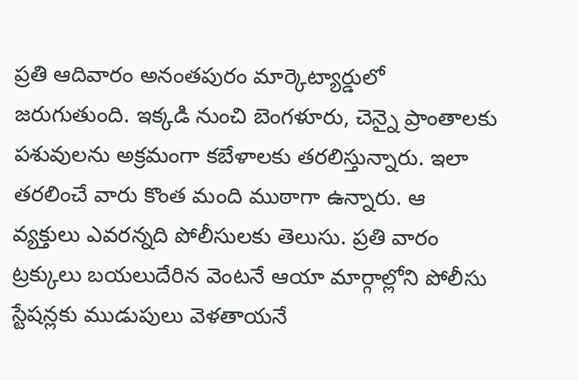ప్రతి ఆదివారం అనంతపురం మార్కెట్యార్డులో జరుగుతుంది. ఇక్కడి నుంచి బెంగళూరు, చెన్నై ప్రాంతాలకు పశువులను అక్రమంగా కబేళాలకు తరలిస్తున్నారు. ఇలా తరలించే వారు కొంత మంది ముఠాగా ఉన్నారు. ఆ వ్యక్తులు ఎవరన్నది పోలీసులకు తెలుసు. ప్రతి వారం ట్రక్కులు బయలుదేరిన వెంటనే ఆయా మార్గాల్లోని పోలీసు స్టేషన్లకు ముడుపులు వెళతాయనే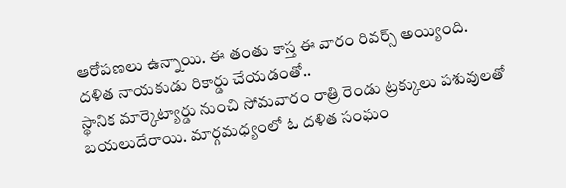ఆరోపణలు ఉన్నాయి. ఈ తంతు కాస్త ఈ వారం రివర్స్ అయ్యింది.
దళిత నాయకుడు రికార్డు చేయడంతో..
స్థానిక మార్కెట్యార్డు నుంచి సోమవారం రాత్రి రెండు ట్రక్కులు పశువులతో బయలుదేరాయి. మార్గమధ్యంలో ఓ దళిత సంఘం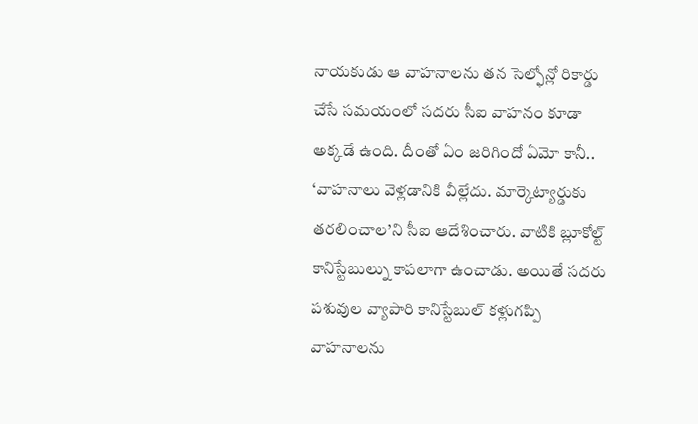నాయకుడు ఆ వాహనాలను తన సెల్ఫోన్లో రికార్డు చేసే సమయంలో సదరు సీఐ వాహనం కూడా అక్కడే ఉంది. దీంతో ఏం జరిగిందో ఏమో కానీ.. ‘వాహనాలు వెళ్లడానికి వీల్లేదు. మార్కెట్యార్డుకు తరలించాల’ని సీఐ ఆదేశించారు. వాటికి బ్లూకోల్ట్ కానిస్టేబుల్ను కాపలాగా ఉంచాడు. అయితే సదరు పశువుల వ్యాపారి కానిస్టేబుల్ కళ్లుగప్పి వాహనాలను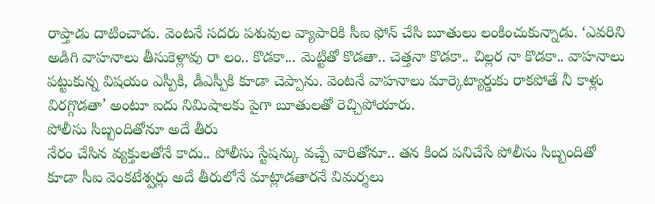రాప్తాడు దాటించాడు. వెంటనే సదరు పశువుల వ్యాపారికి సీఐ ఫోన్ చేసి బూతులు లంకించుకున్నాడు. ‘ఎవరిని అడిగి వాహనాలు తీసుకెళ్లావు రా లం.. కొడకా... మెట్టితో కొడతా.. చెత్తనా కొడకా.. చిల్లర నా కొడకా.. వాహనాలు పట్టుకున్న విషయం ఎస్పీకి, డీఎస్పీకి కూడా చెప్పాను. వెంటనే వాహనాలు మార్కెట్యార్డుకు రాకపోతే నీ కాళ్లు విరగ్గొడతా’ అంటూ ఐదు నిమిషాలకు పైగా బూతులతో రెచ్చిపోయారు.
పోలీసు సిబ్బందితోనూ అదే తీరు
నేరం చేసిన వ్యక్తులతోనే కాదు.. పోలీసు స్టేషన్కు వచ్చే వారితోనూ.. తన కింద పనిచేసే పోలీసు సిబ్బందితో కూడా సీఐ వెంకటేశ్వర్లు అదే తీరులోనే మాట్లాడతారనే విమర్శలు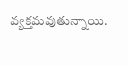వ్యక్తమవుతున్నాయి.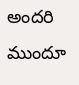అందరి ముందూ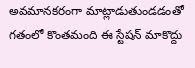అవమానకరంగా మాట్లాడుతుండడంతో గతంలో కొంతమంది ఈ స్టేషన్ మాకొద్దు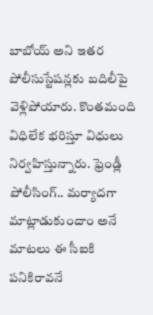బాబోయ్ అని ఇతర పోలీసుస్టేషన్లకు బదిలీపై వెళ్లిపోయారు. కొంతమంది విధిలేక భరిస్తూ విధులు నిర్వహిస్తున్నారు. ఫ్రెండ్లీ పోలీసింగ్.. మర్యాదగా మాట్లాడుకుందాం అనే మాటలు ఈ సీఐకి పనికిరావనే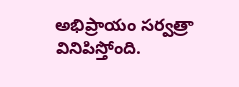అభిప్రాయం సర్వత్రా వినిపిస్తోంది.